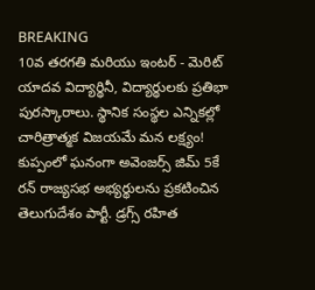BREAKING
10వ తరగతి మరియు ఇంటర్ - మెరిట్ యాదవ విద్యార్థినీ, విద్యార్థులకు ప్రతిభా పురస్కారాలు. స్థానిక సంస్థల ఎన్నికల్లో చారిత్రాత్మక విజయమే మన లక్ష్యం! కుప్పంలో ఘనంగా అవెంజర్స్ జిమ్ 5కే రన్ రాజ్యసభ అభ్యర్థులను ప్రకటించిన తెలుగుదేశం పార్టీ. డ్రగ్స్ రహిత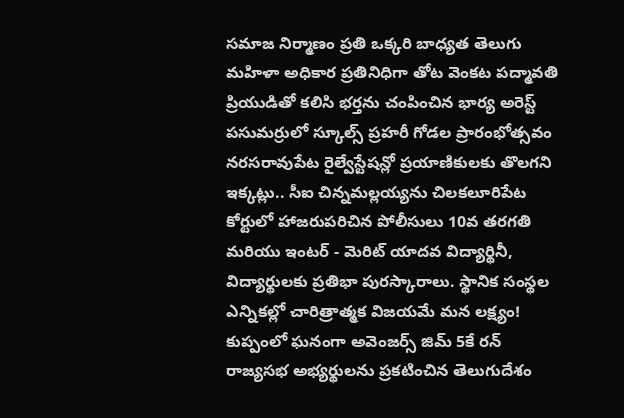సమాజ నిర్మాణం ప్రతి ఒక్కరి బాధ్యత తెలుగు మహిళా అధికార ప్రతినిధిగా తోట వెంకట పద్మావతి ప్రియుడితో కలిసి భర్తను చంపించిన భార్య అరెస్ట్ పసుమర్రులో స్కూల్స్ ప్రహరీ గోడల ప్రారంభోత్సవం నరసరావుపేట రైల్వేస్టేషన్లో ప్రయాణికులకు తొలగని ఇక్కట్లు.. సీఐ చిన్నమల్లయ్యను చిలకలూరిపేట కోర్టులో హాజరుపరిచిన పోలీసులు 10వ తరగతి మరియు ఇంటర్ - మెరిట్ యాదవ విద్యార్థినీ, విద్యార్థులకు ప్రతిభా పురస్కారాలు. స్థానిక సంస్థల ఎన్నికల్లో చారిత్రాత్మక విజయమే మన లక్ష్యం! కుప్పంలో ఘనంగా అవెంజర్స్ జిమ్ 5కే రన్ రాజ్యసభ అభ్యర్థులను ప్రకటించిన తెలుగుదేశం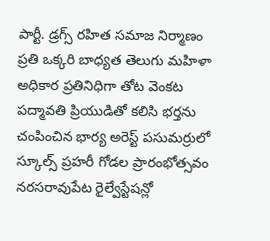పార్టీ. డ్రగ్స్ రహిత సమాజ నిర్మాణం ప్రతి ఒక్కరి బాధ్యత తెలుగు మహిళా అధికార ప్రతినిధిగా తోట వెంకట పద్మావతి ప్రియుడితో కలిసి భర్తను చంపించిన భార్య అరెస్ట్ పసుమర్రులో స్కూల్స్ ప్రహరీ గోడల ప్రారంభోత్సవం నరసరావుపేట రైల్వేస్టేషన్లో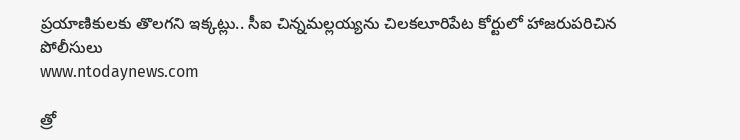ప్రయాణికులకు తొలగని ఇక్కట్లు.. సీఐ చిన్నమల్లయ్యను చిలకలూరిపేట కోర్టులో హాజరుపరిచిన పోలీసులు
www.ntodaynews.com

త్రో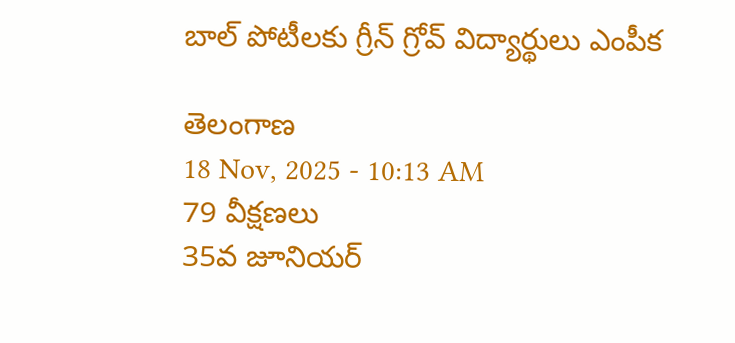బాల్ పోటీలకు గ్రీన్ గ్రోవ్ విద్యార్థులు ఎంపీక

తెలంగాణ
18 Nov, 2025 - 10:13 AM
79 వీక్షణలు
35వ జూనియర్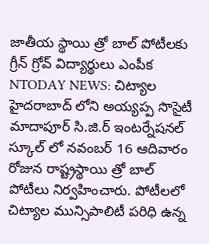జాతీయ స్థాయి త్రో బాల్ పోటీలకు గ్రీన్ గ్రోవ్ విద్యార్థులు ఎంపీక NTODAY NEWS: చిట్యాల హైదరాబాద్ లోని అయ్యప్ప సొసైటీ మాదాపూర్ సి.జి.ర్ ఇంటర్నేషనల్ స్కూల్ లో నవంబర్ 16 ఆదివారం రోజున రాష్ట్రస్థాయి త్రో బాల్ పోటీలు నిర్వహించారు. పోటీలలో చిట్యాల మున్సిపాలిటీ పరిధి ఉన్న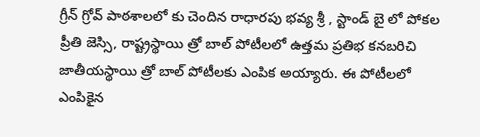గ్రీన్ గ్రోవ్ పాఠశాలలో కు చెందిన రాధారపు భవ్య శ్రీ , స్టాండ్ బై లో పోకల ప్రీతి జెస్సి, రాష్ట్రస్థాయి త్రో బాల్ పోటీలలో ఉత్తమ ప్రతిభ కనబరిచి జాతీయస్థాయి త్రో బాల్ పోటీలకు ఎంపిక అయ్యారు. ఈ పోటీలలో ఎంపికైన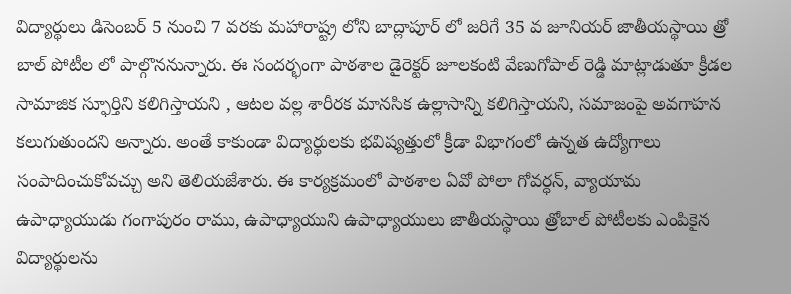విద్యార్థులు డిసెంబర్ 5 నుంచి 7 వరకు మహారాష్ట్ర లోని బాద్లాపూర్ లో జరిగే 35 వ జూనియర్ జాతీయస్థాయి త్రో బాల్ పోటీల లో పాల్గొననున్నారు. ఈ సందర్భంగా పాఠశాల డైరెక్టర్ జూలకంటి వేణుగోపాల్ రెడ్డి మాట్లాడుతూ క్రీడల సామాజిక స్ఫూర్తిని కలిగిస్తాయని , ఆటల వల్ల శారీరక మానసిక ఉల్లాసాన్ని కలిగిస్తాయని, సమాజంపై అవగాహన కలుగుతుందని అన్నారు. అంతే కాకుండా విద్యార్థులకు భవిష్యత్తులో క్రీడా విభాగంలో ఉన్నత ఉద్యోగాలు సంపాదించుకోవచ్చు అని తెలియజేశారు. ఈ కార్యక్రమంలో పాఠశాల ఏవో పోలా గోవర్ధన్, వ్యాయామ ఉపాధ్యాయుడు గంగాపురం రాము, ఉపాధ్యాయుని ఉపాధ్యాయులు జాతీయస్థాయి త్రోబాల్ పోటీలకు ఎంపికైన విద్యార్థులను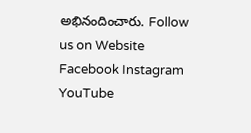అభినందించారు. Follow us on Website Facebook Instagram YouTube